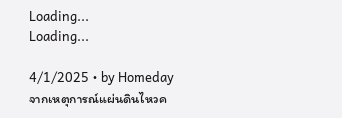Loading...
Loading...

4/1/2025 • by Homeday
จากเหตุการณ์แผ่นดินไหวค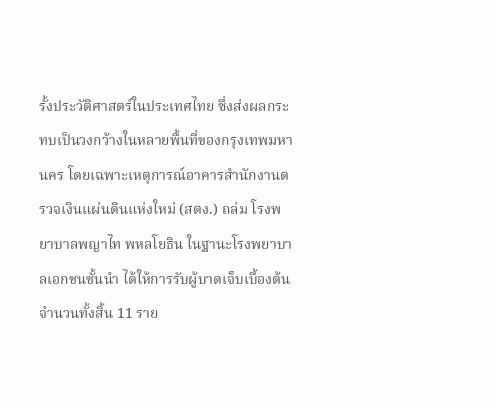รั้งประวัติศาสตร์ในประเทศไทย ซึ่งส่งผลกระทบเป็นวงกว้างในหลายพื้นที่ของกรุงเทพมหานคร โดยเฉพาะเหตุการณ์อาคารสำนักงานตรวจเงินแผ่นดินแห่งใหม่ (สตง.) ถล่ม โรงพยาบาลพญาไท พหลโยธิน ในฐานะโรงพยาบาลเอกชนชั้นนำ ได้ให้การรับผู้บาดเจ็บเบื้องต้นจำนวนทั้งสิ้น 11 ราย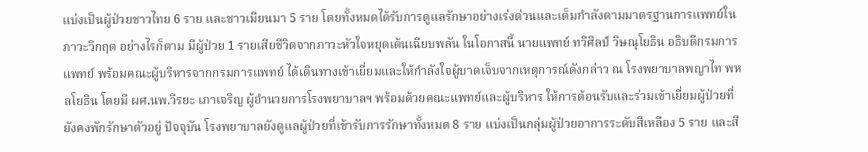แบ่งเป็นผู้ป่วยชาวไทย 6 ราย และชาวเมียนมา 5 ราย โดยทั้งหมดได้รับการดูแลรักษาอย่างเร่งด่วนและเต็มกำลังตามมาตรฐานการแพทย์ในภาวะวิกฤต อย่างไรก็ตาม มีผู้ป่วย 1 รายเสียชีวิตจากภาวะหัวใจหยุดเต้นเฉียบพลัน ในโอกาสนี้ นายแพทย์ ทวีศิลป์ วิษณุโยธิน อธิบดีกรมการแพทย์ พร้อมคณะผู้บริหารจากกรมการแพทย์ ได้เดินทางเข้าเยี่ยมและให้กำลังใจผู้บาดเจ็บจากเหตุการณ์ดังกล่าว ณ โรงพยาบาลพญาไท พหลโยธิน โดยมี ผศ.นพ.วีรยะ เภาเจริญ ผู้อำนวยการโรงพยาบาลฯ พร้อมด้วยคณะแพทย์และผู้บริหาร ให้การต้อนรับและร่วมเข้าเยี่ยมผู้ป่วยที่ยังคงพักรักษาตัวอยู่ ปัจจุบัน โรงพยาบาลยังดูแลผู้ป่วยที่เข้ารับการรักษาทั้งหมด 8 ราย แบ่งเป็นกลุ่มผู้ป่วยอาการระดับสีเหลือง 5 ราย และสี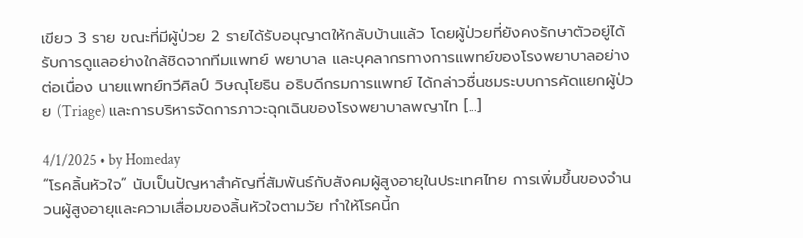เขียว 3 ราย ขณะที่มีผู้ป่วย 2 รายได้รับอนุญาตให้กลับบ้านแล้ว โดยผู้ป่วยที่ยังคงรักษาตัวอยู่ได้รับการดูแลอย่างใกล้ชิดจากทีมแพทย์ พยาบาล และบุคลากรทางการแพทย์ของโรงพยาบาลอย่างต่อเนื่อง นายแพทย์ทวีศิลป์ วิษณุโยธิน อธิบดีกรมการแพทย์ ได้กล่าวชื่นชมระบบการคัดแยกผู้ป่วย (Triage) และการบริหารจัดการภาวะฉุกเฉินของโรงพยาบาลพญาไท [...]

4/1/2025 • by Homeday
“โรคลิ้นหัวใจ” นับเป็นปัญหาสำคัญที่สัมพันธ์กับสังคมผู้สูงอายุในประเทศไทย การเพิ่มขึ้นของจำนวนผู้สูงอายุและความเสื่อมของลิ้นหัวใจตามวัย ทำให้โรคนี้ก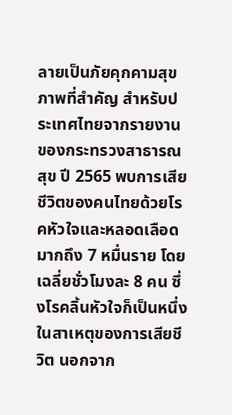ลายเป็นภัยคุกคามสุขภาพที่สำคัญ สำหรับประเทศไทยจากรายงานของกระทรวงสาธารณสุข ปี 2565 พบการเสียชีวิตของคนไทยด้วยโรคหัวใจและหลอดเลือดมากถึง 7 หมื่นราย โดยเฉลี่ยชั่วโมงละ 8 คน ซึ่งโรคลิ้นหัวใจก็เป็นหนึ่งในสาเหตุของการเสียชีวิต นอกจาก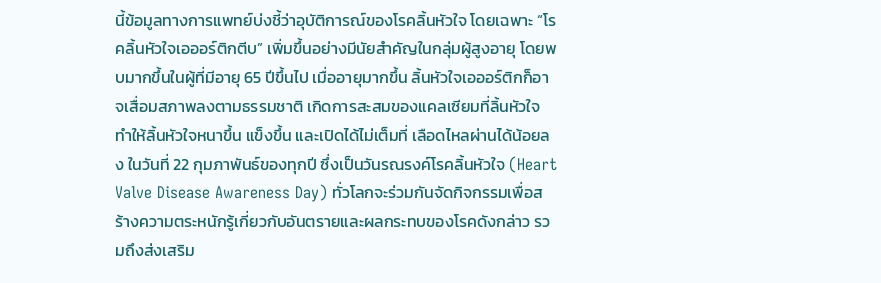นี้ข้อมูลทางการแพทย์บ่งชี้ว่าอุบัติการณ์ของโรคลิ้นหัวใจ โดยเฉพาะ “โรคลิ้นหัวใจเอออร์ติกตีบ” เพิ่มขึ้นอย่างมีนัยสำคัญในกลุ่มผู้สูงอายุ โดยพบมากขึ้นในผู้ที่มีอายุ 65 ปีขึ้นไป เมื่ออายุมากขึ้น ลิ้นหัวใจเอออร์ติกก็อาจเสื่อมสภาพลงตามธรรมชาติ เกิดการสะสมของแคลเซียมที่ลิ้นหัวใจ ทำให้ลิ้นหัวใจหนาขึ้น แข็งขึ้น และเปิดได้ไม่เต็มที่ เลือดไหลผ่านได้น้อยลง ในวันที่ 22 กุมภาพันธ์ของทุกปี ซึ่งเป็นวันรณรงค์โรคลิ้นหัวใจ (Heart Valve Disease Awareness Day) ทั่วโลกจะร่วมกันจัดกิจกรรมเพื่อสร้างความตระหนักรู้เกี่ยวกับอันตรายและผลกระทบของโรคดังกล่าว รวมถึงส่งเสริม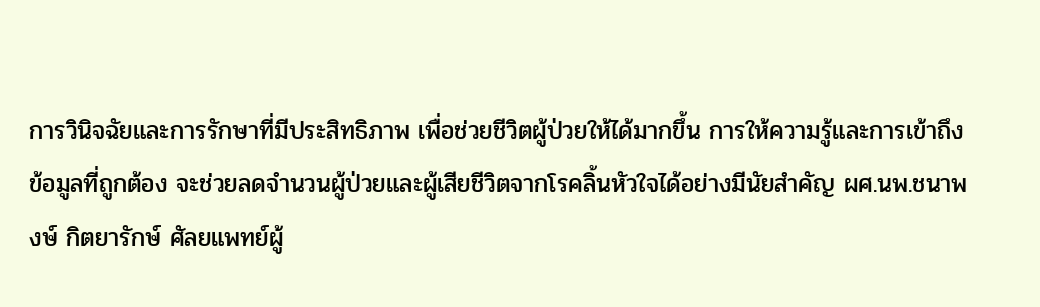การวินิจฉัยและการรักษาที่มีประสิทธิภาพ เพื่อช่วยชีวิตผู้ป่วยให้ได้มากขึ้น การให้ความรู้และการเข้าถึงข้อมูลที่ถูกต้อง จะช่วยลดจำนวนผู้ป่วยและผู้เสียชีวิตจากโรคลิ้นหัวใจได้อย่างมีนัยสำคัญ ผศ.นพ.ชนาพงษ์ กิตยารักษ์ ศัลยแพทย์ผู้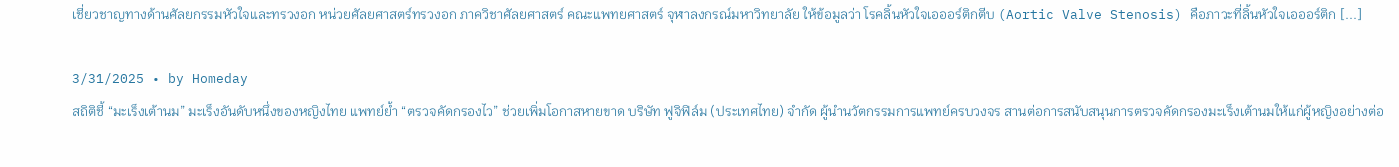เชี่ยวชาญทางด้านศัลยกรรมหัวใจและทรวงอก หน่วยศัลยศาสตร์ทรวงอก ภาควิชาศัลยศาสตร์ คณะแพทยศาสตร์ จุฬาลงกรณ์มหาวิทยาลัย ให้ข้อมูลว่า โรคลิ้นหัวใจเอออร์ติกตีบ (Aortic Valve Stenosis) คือภาวะที่ลิ้นหัวใจเอออร์ติก [...]

3/31/2025 • by Homeday
สถิติชี้ “มะเร็งเต้านม” มะเร็งอันดับหนึ่งของหญิงไทย แพทย์ย้ำ “ตรวจคัดกรองไว” ช่วยเพิ่มโอกาสหายขาด บริษัท ฟูจิฟิล์ม (ประเทศไทย) จำกัด ผู้นำนวัตกรรมการแพทย์ครบวงจร สานต่อการสนับสนุนการตรวจคัดกรองมะเร็งเต้านมให้แก่ผู้หญิงอย่างต่อ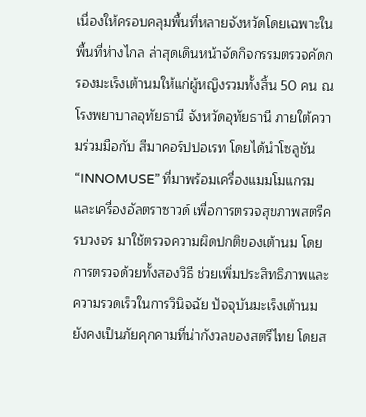เนื่องให้ครอบคลุมพื้นที่หลายจังหวัดโดยเฉพาะในพื้นที่ห่างไกล ล่าสุดเดินหน้าจัดกิจกรรมตรวจคัดกรองมะเร็งเต้านมให้แก่ผู้หญิงรวมทั้งสิ้น 50 คน ณ โรงพยาบาลอุทัยธานี จังหวัดอุทัยธานี ภายใต้ความร่วมมือกับ สีมาคอร์ปปอเรท โดยได้นำโซลูชัน “INNOMUSE” ที่มาพร้อมเครื่องแมมโมแกรมและเครื่องอัลตราซาวด์ เพื่อการตรวจสุขภาพสตรีครบวงจร มาใช้ตรวจความผิดปกติของเต้านม โดยการตรวจด้วยทั้งสองวิธี ช่วยเพิ่มประสิทธิภาพและความรวดเร็วในการวินิจฉัย ปัจจุบันมะเร็งเต้านมยังคงเป็นภัยคุกคามที่น่ากังวลของสตรีไทย โดยส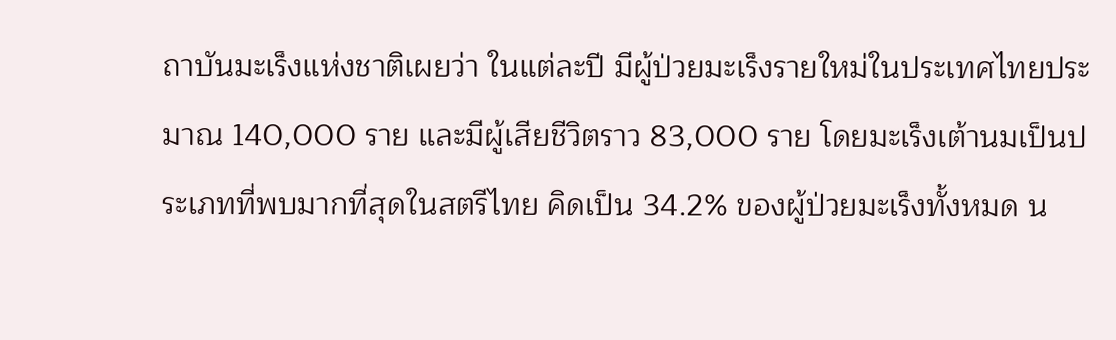ถาบันมะเร็งแห่งชาติเผยว่า ในแต่ละปี มีผู้ป่วยมะเร็งรายใหม่ในประเทศไทยประมาณ 140,000 ราย และมีผู้เสียชีวิตราว 83,000 ราย โดยมะเร็งเต้านมเป็นประเภทที่พบมากที่สุดในสตรีไทย คิดเป็น 34.2% ของผู้ป่วยมะเร็งทั้งหมด น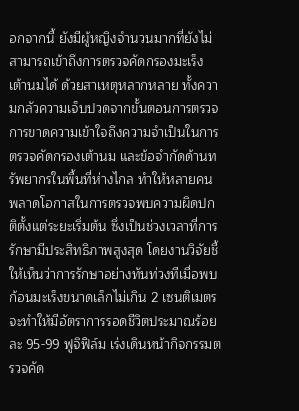อกจากนี้ ยังมีผู้หญิงจำนวนมากที่ยังไม่สามารถเข้าถึงการตรวจคัดกรองมะเร็งเต้านมได้ ด้วยสาเหตุหลากหลาย ทั้งความกลัวความเจ็บปวดจากขั้นตอนการตรวจ การขาดความเข้าใจถึงความจำเป็นในการตรวจคัดกรองเต้านม และข้อจำกัดด้านทรัพยากรในพื้นที่ห่างไกล ทำให้หลายคนพลาดโอกาสในการตรวจพบความผิดปกติตั้งแต่ระยะเริ่มต้น ซึ่งเป็นช่วงเวลาที่การรักษามีประสิทธิภาพสูงสุด โดยงานวิจัยชี้ให้เห็นว่าการรักษาอย่างทันท่วงทีเมื่อพบก้อนมะเร็งขนาดเล็กไม่เกิน 2 เซนติเมตร จะทำให้มีอัตราการรอดชีวิตประมาณร้อยละ 95-99 ฟูจิฟิล์ม เร่งเดินหน้ากิจกรรมตรวจคัด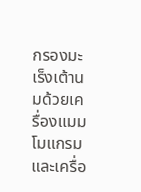กรองมะเร็งเต้านมด้วยเครื่องแมมโมแกรมและเครื่อ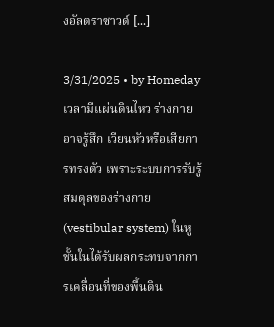งอัลตราซาวด์ [...]

3/31/2025 • by Homeday
เวลามีแผ่นดินไหว ร่างกายอาจรู้สึก เวียนหัวหรือเสียการทรงตัว เพราะระบบการรับรู้สมดุลของร่างกาย (vestibular system) ในหูชั้นในได้รับผลกระทบจากการเคลื่อนที่ของพื้นดิน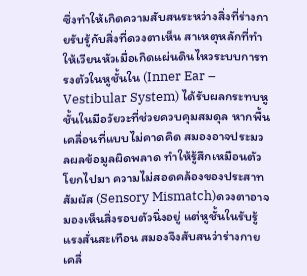ซึ่งทำให้เกิดความสับสนระหว่างสิ่งที่ร่างกายรับรู้กับสิ่งที่ดวงตาเห็น สาเหตุหลักที่ทำให้เวียนหัวเมื่อเกิดแผ่นดินไหวระบบการทรงตัวในหูชั้นใน (Inner Ear – Vestibular System) ได้รับผลกระทบหูชั้นในมีอวัยวะที่ช่วยควบคุมสมดุล หากพื้นเคลื่อนที่แบบไม่คาดคิด สมองอาจประมวลผลข้อมูลผิดพลาด ทำให้รู้สึกเหมือนตัวโยกไปมา ความไม่สอดคล้องของประสาทสัมผัส (Sensory Mismatch)ดวงตาอาจมองเห็นสิ่งรอบตัวนิ่งอยู่ แต่หูชั้นในรับรู้แรงสั่นสะเทือน สมองจึงสับสนว่าร่างกายเคลื่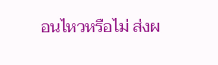อนไหวหรือไม่ ส่งผ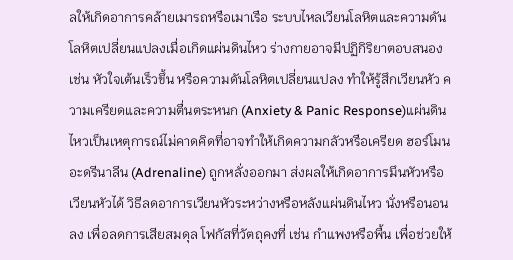ลให้เกิดอาการคล้ายเมารถหรือเมาเรือ ระบบไหลเวียนโลหิตและความดันโลหิตเปลี่ยนแปลงเมื่อเกิดแผ่นดินไหว ร่างกายอาจมีปฏิกิริยาตอบสนอง เช่น หัวใจเต้นเร็วขึ้น หรือความดันโลหิตเปลี่ยนแปลง ทำให้รู้สึกเวียนหัว ความเครียดและความตื่นตระหนก (Anxiety & Panic Response)แผ่นดินไหวเป็นเหตุการณ์ไม่คาดคิดที่อาจทำให้เกิดความกลัวหรือเครียด ฮอร์โมนอะดรีนาลีน (Adrenaline) ถูกหลั่งออกมา ส่งผลให้เกิดอาการมึนหัวหรือเวียนหัวได้ วิธีลดอาการเวียนหัวระหว่างหรือหลังแผ่นดินไหว นั่งหรือนอนลง เพื่อลดการเสียสมดุล โฟกัสที่วัตถุคงที่ เช่น กำแพงหรือพื้น เพื่อช่วยให้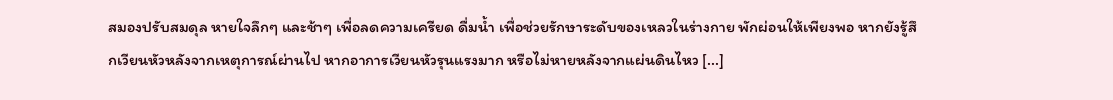สมองปรับสมดุล หายใจลึกๆ และช้าๆ เพื่อลดความเครียด ดื่มน้ำ เพื่อช่วยรักษาระดับของเหลวในร่างกาย พักผ่อนให้เพียงพอ หากยังรู้สึกเวียนหัวหลังจากเหตุการณ์ผ่านไป หากอาการเวียนหัวรุนแรงมาก หรือไม่หายหลังจากแผ่นดินไหว [...]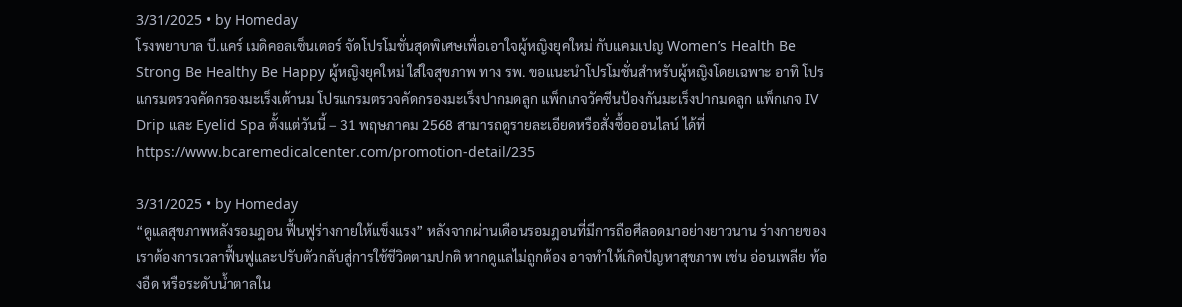3/31/2025 • by Homeday
โรงพยาบาล บี.แคร์ เมดิคอลเซ็นเตอร์ จัดโปรโมชั่นสุดพิเศษเพื่อเอาใจผู้หญิงยุคใหม่ กับแคมเปญ Women’s Health Be Strong Be Healthy Be Happy ผู้หญิงยุคใหม่ ใส่ใจสุขภาพ ทาง รพ. ขอแนะนำโปรโมชั่นสำหรับผู้หญิงโดยเฉพาะ อาทิ โปรแกรมตรวจคัดกรองมะเร็งเต้านม โปรแกรมตรวจคัดกรองมะเร็งปากมดลูก แพ็กเกจวัคซีนป้องกันมะเร็งปากมดลูก แพ็กเกจ IV Drip และ Eyelid Spa ตั้งแต่วันนี้ – 31 พฤษภาคม 2568 สามารถดูรายละเอียดหรือสั่งซื้อออนไลน์ ได้ที่ https://www.bcaremedicalcenter.com/promotion-detail/235

3/31/2025 • by Homeday
“ดูแลสุขภาพหลังรอมฎอน ฟื้นฟูร่างกายให้แข็งแรง” หลังจากผ่านเดือนรอมฎอนที่มีการถือศีลอดมาอย่างยาวนาน ร่างกายของเราต้องการเวลาฟื้นฟูและปรับตัวกลับสู่การใช้ชีวิตตามปกติ หากดูแลไม่ถูกต้อง อาจทำให้เกิดปัญหาสุขภาพ เช่น อ่อนเพลีย ท้องอืด หรือระดับน้ำตาลใน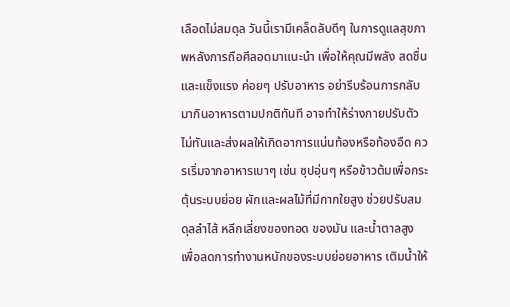เลือดไม่สมดุล วันนี้เรามีเคล็ดลับดีๆ ในการดูแลสุขภาพหลังการถือศีลอดมาแนะนำ เพื่อให้คุณมีพลัง สดชื่น และแข็งแรง ค่อยๆ ปรับอาหาร อย่ารีบร้อนการกลับมากินอาหารตามปกติทันที อาจทำให้ร่างกายปรับตัวไม่ทันและส่งผลให้เกิดอาการแน่นท้องหรือท้องอืด ควรเริ่มจากอาหารเบาๆ เช่น ซุปอุ่นๆ หรือข้าวต้มเพื่อกระตุ้นระบบย่อย ผักและผลไม้ที่มีกากใยสูง ช่วยปรับสมดุลลำไส้ หลีกเลี่ยงของทอด ของมัน และน้ำตาลสูง เพื่อลดการทำงานหนักของระบบย่อยอาหาร เติมน้ำให้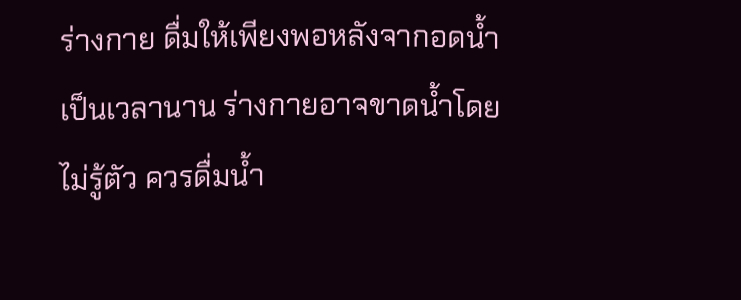ร่างกาย ดื่มให้เพียงพอหลังจากอดน้ำเป็นเวลานาน ร่างกายอาจขาดน้ำโดยไม่รู้ตัว ควรดื่มน้ำ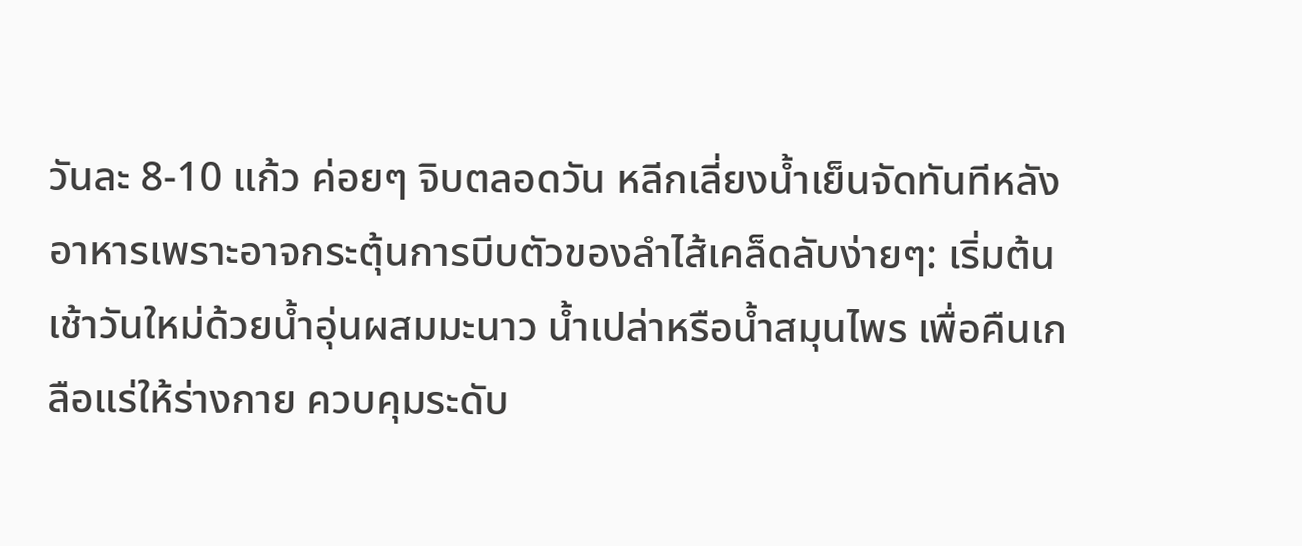วันละ 8-10 แก้ว ค่อยๆ จิบตลอดวัน หลีกเลี่ยงน้ำเย็นจัดทันทีหลังอาหารเพราะอาจกระตุ้นการบีบตัวของลำไส้เคล็ดลับง่ายๆ: เริ่มต้นเช้าวันใหม่ด้วยน้ำอุ่นผสมมะนาว น้ำเปล่าหรือน้ำสมุนไพร เพื่อคืนเกลือแร่ให้ร่างกาย ควบคุมระดับ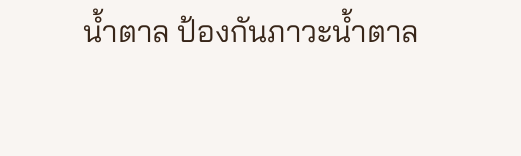น้ำตาล ป้องกันภาวะน้ำตาล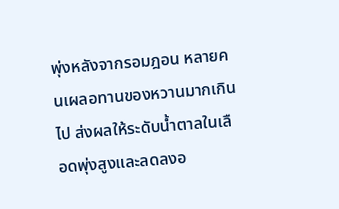พุ่งหลังจากรอมฎอน หลายคนเผลอทานของหวานมากเกินไป ส่งผลให้ระดับน้ำตาลในเลือดพุ่งสูงและลดลงอ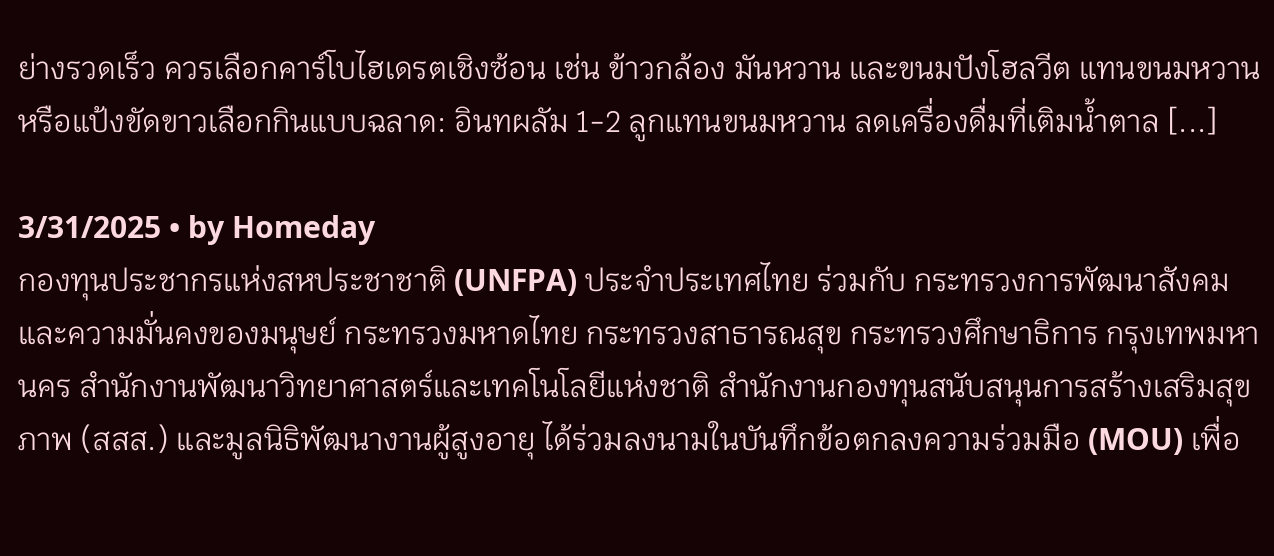ย่างรวดเร็ว ควรเลือกคาร์โบไฮเดรตเชิงซ้อน เช่น ข้าวกล้อง มันหวาน และขนมปังโฮลวีต แทนขนมหวานหรือแป้งขัดขาวเลือกกินแบบฉลาด: อินทผลัม 1-2 ลูกแทนขนมหวาน ลดเครื่องดื่มที่เติมน้ำตาล [...]

3/31/2025 • by Homeday
กองทุนประชากรแห่งสหประชาชาติ (UNFPA) ประจำประเทศไทย ร่วมกับ กระทรวงการพัฒนาสังคมและความมั่นคงของมนุษย์ กระทรวงมหาดไทย กระทรวงสาธารณสุข กระทรวงศึกษาธิการ กรุงเทพมหานคร สำนักงานพัฒนาวิทยาศาสตร์และเทคโนโลยีแห่งชาติ สำนักงานกองทุนสนับสนุนการสร้างเสริมสุขภาพ (สสส.) และมูลนิธิพัฒนางานผู้สูงอายุ ได้ร่วมลงนามในบันทึกข้อตกลงความร่วมมือ (MOU) เพื่อ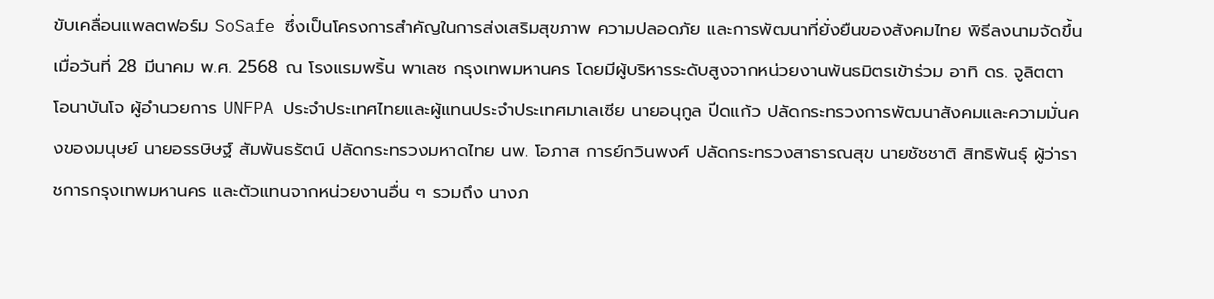ขับเคลื่อนแพลตฟอร์ม SoSafe ซึ่งเป็นโครงการสำคัญในการส่งเสริมสุขภาพ ความปลอดภัย และการพัฒนาที่ยั่งยืนของสังคมไทย พิธีลงนามจัดขึ้นเมื่อวันที่ 28 มีนาคม พ.ศ. 2568 ณ โรงแรมพริ้น พาเลซ กรุงเทพมหานคร โดยมีผู้บริหารระดับสูงจากหน่วยงานพันธมิตรเข้าร่วม อาทิ ดร. จูลิตตา โอนาบันโจ ผู้อำนวยการ UNFPA ประจำประเทศไทยและผู้แทนประจำประเทศมาเลเซีย นายอนุกูล ปีดแก้ว ปลัดกระทรวงการพัฒนาสังคมและความมั่นคงของมนุษย์ นายอรรษิษฐ์ สัมพันธรัตน์ ปลัดกระทรวงมหาดไทย นพ. โอภาส การย์กวินพงศ์ ปลัดกระทรวงสาธารณสุข นายชัชชาติ สิทธิพันธุ์ ผู้ว่าราชการกรุงเทพมหานคร และตัวแทนจากหน่วยงานอื่น ๆ รวมถึง นางภ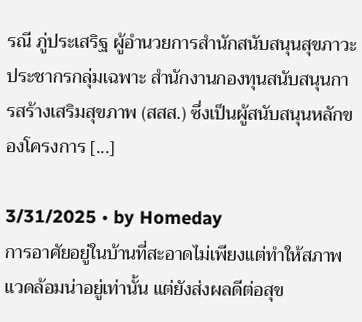รณี ภู่ประเสริฐ ผู้อำนวยการสำนักสนับสนุนสุขภาวะประชากรกลุ่มเฉพาะ สำนักงานกองทุนสนับสนุนการสร้างเสริมสุขภาพ (สสส.) ซึ่งเป็นผู้สนับสนุนหลักของโครงการ [...]

3/31/2025 • by Homeday
การอาศัยอยู่ในบ้านที่สะอาดไม่เพียงแต่ทำให้สภาพแวดล้อมน่าอยู่เท่านั้น แต่ยังส่งผลดีต่อสุข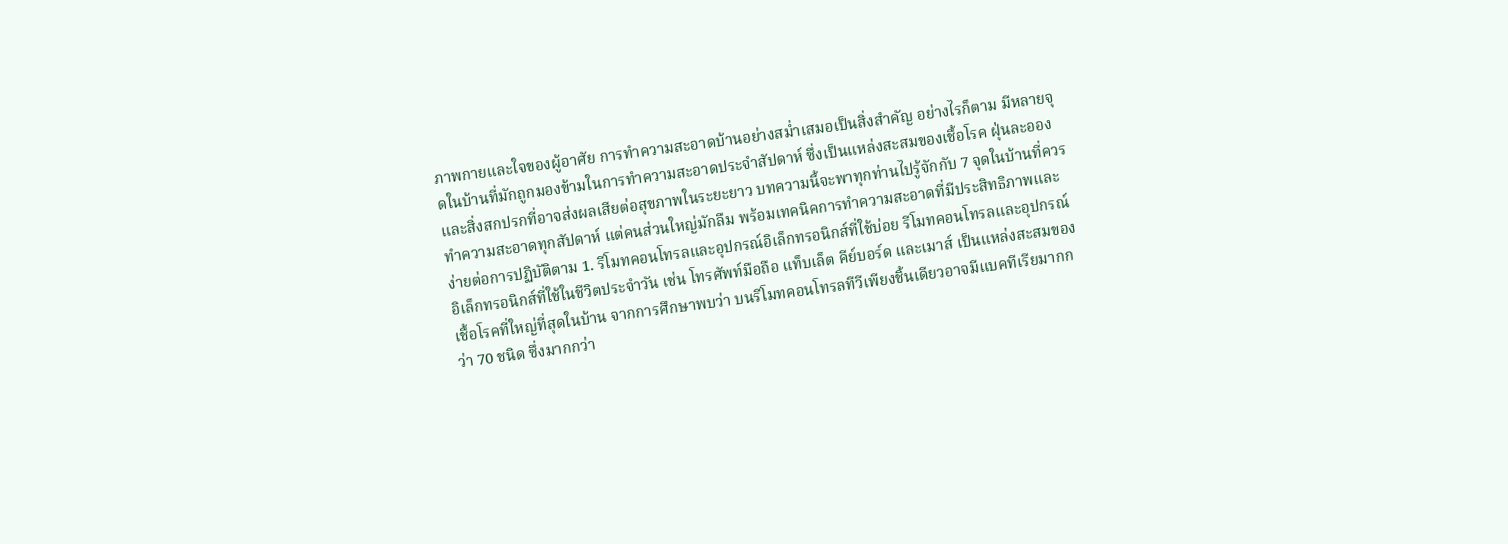ภาพกายและใจของผู้อาศัย การทำความสะอาดบ้านอย่างสม่ำเสมอเป็นสิ่งสำคัญ อย่างไรก็ตาม มีหลายจุดในบ้านที่มักถูกมองข้ามในการทำความสะอาดประจำสัปดาห์ ซึ่งเป็นแหล่งสะสมของเชื้อโรค ฝุ่นละออง และสิ่งสกปรกที่อาจส่งผลเสียต่อสุขภาพในระยะยาว บทความนี้จะพาทุกท่านไปรู้จักกับ 7 จุดในบ้านที่ควรทำความสะอาดทุกสัปดาห์ แต่คนส่วนใหญ่มักลืม พร้อมเทคนิคการทำความสะอาดที่มีประสิทธิภาพและง่ายต่อการปฏิบัติตาม 1. รีโมทคอนโทรลและอุปกรณ์อิเล็กทรอนิกส์ที่ใช้บ่อย รีโมทคอนโทรลและอุปกรณ์อิเล็กทรอนิกส์ที่ใช้ในชีวิตประจำวัน เช่น โทรศัพท์มือถือ แท็บเล็ต คีย์บอร์ด และเมาส์ เป็นแหล่งสะสมของเชื้อโรคที่ใหญ่ที่สุดในบ้าน จากการศึกษาพบว่า บนรีโมทคอนโทรลทีวีเพียงชิ้นเดียวอาจมีแบคทีเรียมากกว่า 70 ชนิด ซึ่งมากกว่า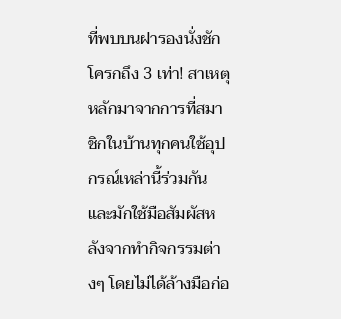ที่พบบนฝารองนั่งชักโครกถึง 3 เท่า! สาเหตุหลักมาจากการที่สมาชิกในบ้านทุกคนใช้อุปกรณ์เหล่านี้ร่วมกัน และมักใช้มือสัมผัสหลังจากทำกิจกรรมต่างๆ โดยไม่ได้ล้างมือก่อ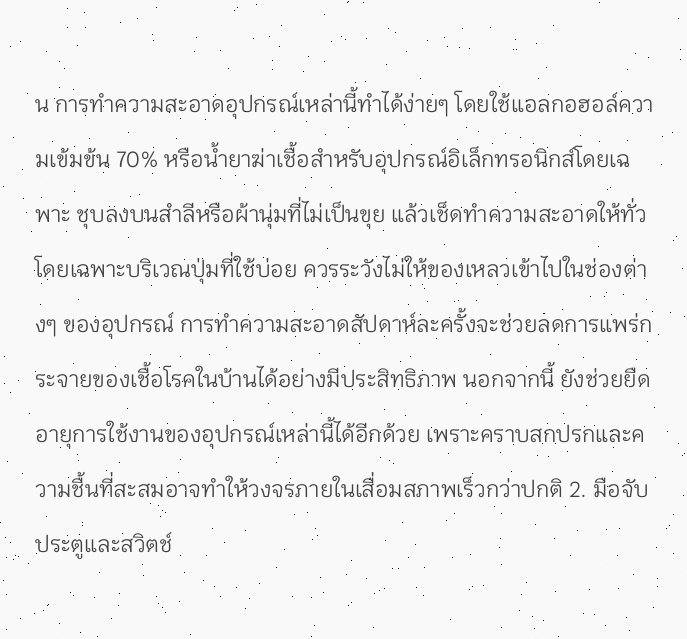น การทำความสะอาดอุปกรณ์เหล่านี้ทำได้ง่ายๆ โดยใช้แอลกอฮอล์ความเข้มข้น 70% หรือน้ำยาฆ่าเชื้อสำหรับอุปกรณ์อิเล็กทรอนิกส์โดยเฉพาะ ชุบลงบนสำลีหรือผ้านุ่มที่ไม่เป็นขุย แล้วเช็ดทำความสะอาดให้ทั่ว โดยเฉพาะบริเวณปุ่มที่ใช้บ่อย ควรระวังไม่ให้ของเหลวเข้าไปในช่องต่างๆ ของอุปกรณ์ การทำความสะอาดสัปดาห์ละครั้งจะช่วยลดการแพร่กระจายของเชื้อโรคในบ้านได้อย่างมีประสิทธิภาพ นอกจากนี้ ยังช่วยยืดอายุการใช้งานของอุปกรณ์เหล่านี้ได้อีกด้วย เพราะคราบสกปรกและความชื้นที่สะสมอาจทำให้วงจรภายในเสื่อมสภาพเร็วกว่าปกติ 2. มือจับประตูและสวิตช์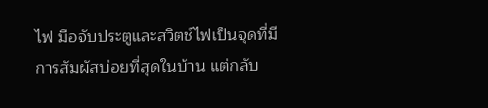ไฟ มือจับประตูและสวิตช์ไฟเป็นจุดที่มีการสัมผัสบ่อยที่สุดในบ้าน แต่กลับ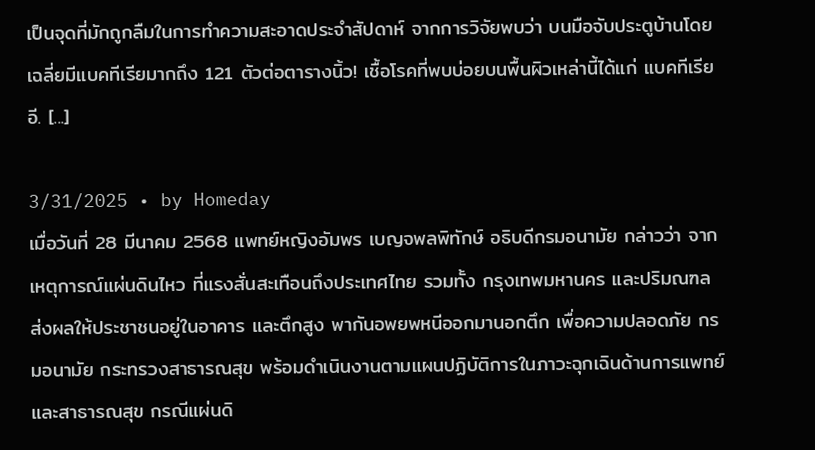เป็นจุดที่มักถูกลืมในการทำความสะอาดประจำสัปดาห์ จากการวิจัยพบว่า บนมือจับประตูบ้านโดยเฉลี่ยมีแบคทีเรียมากถึง 121 ตัวต่อตารางนิ้ว! เชื้อโรคที่พบบ่อยบนพื้นผิวเหล่านี้ได้แก่ แบคทีเรียอี. [...]

3/31/2025 • by Homeday
เมื่อวันที่ 28 มีนาคม 2568 แพทย์หญิงอัมพร เบญจพลพิทักษ์ อธิบดีกรมอนามัย กล่าวว่า จากเหตุการณ์แผ่นดินไหว ที่แรงสั่นสะเทือนถึงประเทศไทย รวมทั้ง กรุงเทพมหานคร และปริมณฑล ส่งผลให้ประชาชนอยู่ในอาคาร และตึกสูง พากันอพยพหนีออกมานอกตึก เพื่อความปลอดภัย กรมอนามัย กระทรวงสาธารณสุข พร้อมดำเนินงานตามแผนปฏิบัติการในภาวะฉุกเฉินด้านการแพทย์และสาธารณสุข กรณีแผ่นดิ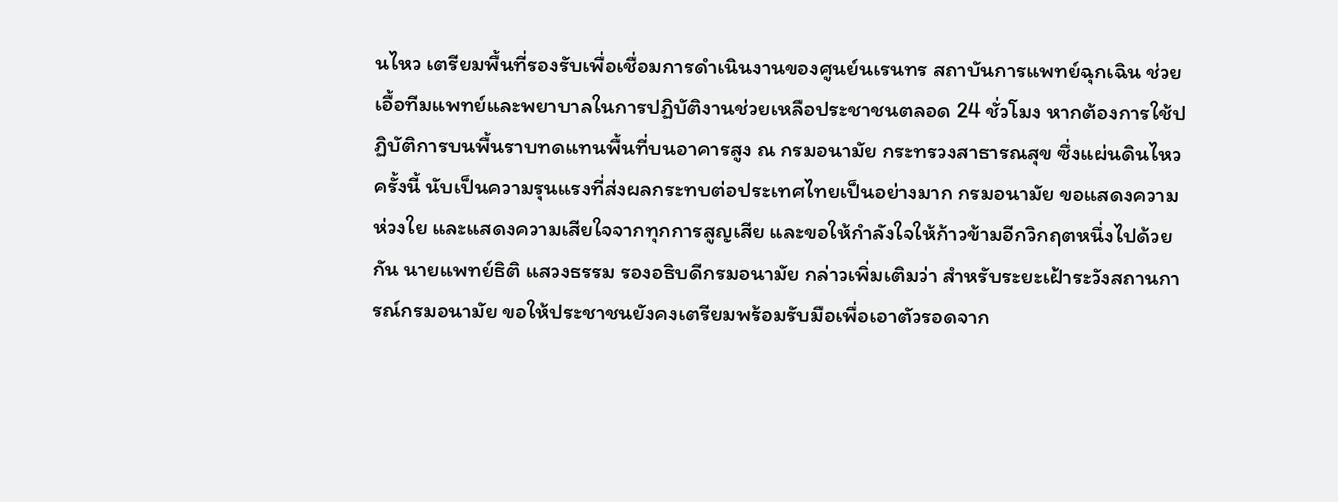นไหว เตรียมพื้นที่รองรับเพื่อเชื่อมการดำเนินงานของศูนย์นเรนทร สถาบันการแพทย์ฉุกเฉิน ช่วยเอื้อทีมแพทย์และพยาบาลในการปฏิบัติงานช่วยเหลือประชาชนตลอด 24 ชั่วโมง หากต้องการใช้ปฏิบัติการบนพื้นราบทดแทนพื้นที่บนอาคารสูง ณ กรมอนามัย กระทรวงสาธารณสุข ซึ่งแผ่นดินไหวครั้งนี้ นับเป็นความรุนแรงที่ส่งผลกระทบต่อประเทศไทยเป็นอย่างมาก กรมอนามัย ขอแสดงความห่วงใย และแสดงความเสียใจจากทุกการสูญเสีย และขอให้กำลังใจให้ก้าวข้ามอีกวิกฤตหนึ่งไปด้วยกัน นายแพทย์ธิติ แสวงธรรม รองอธิบดีกรมอนามัย กล่าวเพิ่มเติมว่า สำหรับระยะเฝ้าระวังสถานการณ์กรมอนามัย ขอให้ประชาชนยังคงเตรียมพร้อมรับมือเพื่อเอาตัวรอดจาก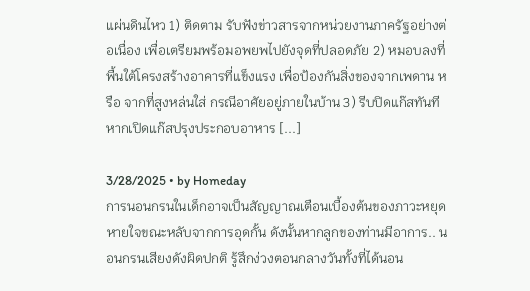แผ่นดินไหว 1) ติดตาม รับฟังข่าวสารจากหน่วยงานภาครัฐอย่างต่อเนื่อง เพื่อเตรียมพร้อมอพยพไปยังจุดที่ปลอดภัย 2) หมอบลงที่พื้นใต้โครงสร้างอาคารที่แข็งแรง เพื่อป้องกันสิ่งของจากเพดาน หรือ จากที่สูงหล่นใส่ กรณีอาศัยอยู่ภายในบ้าน 3) รีบปิดแก๊สทันที หากเปิดแก๊สปรุงประกอบอาหาร [...]

3/28/2025 • by Homeday
การนอนกรนในเด็กอาจเป็นสัญญาณเตือนเบื้องต้นของภาวะหยุดหายใจขณะหลับจากการอุดกั้น ดังนั้นหากลูกของท่านมีอาการ.. นอนกรนเสียงดังผิดปกติ รู้สึกง่วงตอนกลางวันทั้งที่ได้นอน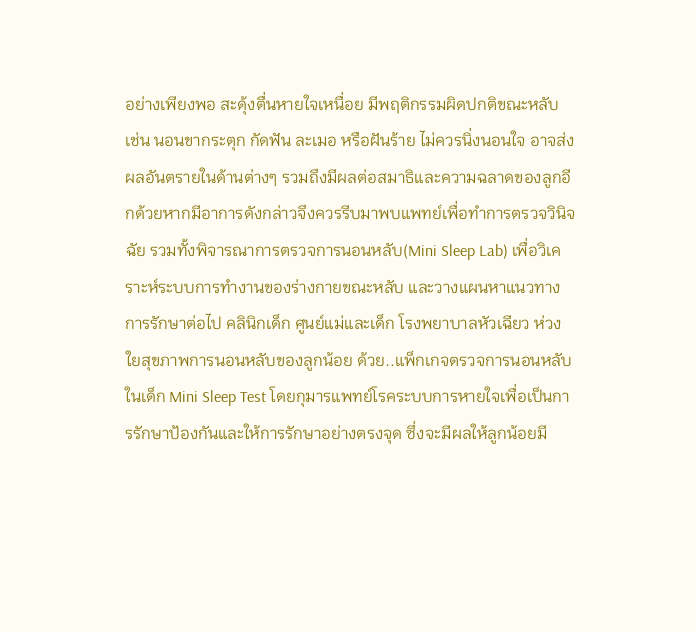อย่างเพียงพอ สะดุ้งตื่นหายใจเหนื่อย มีพฤติกรรมผิดปกติขณะหลับ เช่น นอนขากระตุก กัดฟัน ละเมอ หรือฝันร้าย ไม่ควรนิ่งนอนใจ อาจส่งผลอันตรายในด้านต่างๆ รวมถึงมีผลต่อสมาธิและความฉลาดของลูกอีกด้วยหากมีอาการดังกล่าวจึงควรรีบมาพบแพทย์เพื่อทำการตรวจวินิจฉัย รวมทั้งพิจารณาการตรวจการนอนหลับ(Mini Sleep Lab) เพื่อวิเคราะห์ระบบการทำงานของร่างกายขณะหลับ และวางแผนหาแนวทางการรักษาต่อไป คลินิกเด็ก ศูนย์แม่และเด็ก โรงพยาบาลหัวเฉียว ห่วงใยสุขภาพการนอนหลับของลูกน้อย ด้วย..แพ็กเกจตรวจการนอนหลับในเด็ก Mini Sleep Test โดยกุมารแพทย์โรคระบบการหายใจเพื่อเป็นการรักษาป้องกันและให้การรักษาอย่างตรงจุด ซึ่งจะมีผลให้ลูกน้อยมี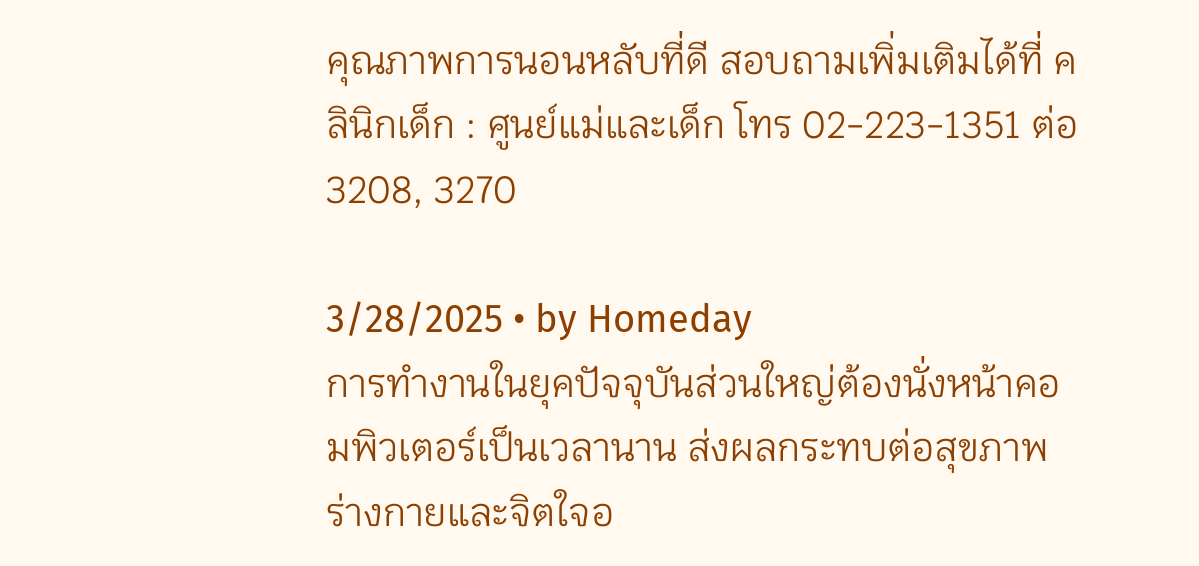คุณภาพการนอนหลับที่ดี สอบถามเพิ่มเติมได้ที่ คลินิกเด็ก : ศูนย์แม่และเด็ก โทร 02-223-1351 ต่อ 3208, 3270

3/28/2025 • by Homeday
การทำงานในยุคปัจจุบันส่วนใหญ่ต้องนั่งหน้าคอมพิวเตอร์เป็นเวลานาน ส่งผลกระทบต่อสุขภาพร่างกายและจิตใจอ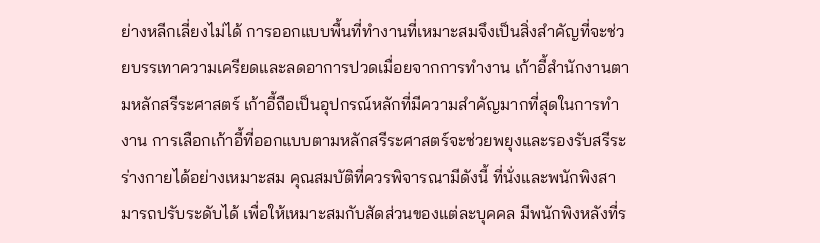ย่างหลีกเลี่ยงไม่ได้ การออกแบบพื้นที่ทำงานที่เหมาะสมจึงเป็นสิ่งสำคัญที่จะช่วยบรรเทาความเครียดและลดอาการปวดเมื่อยจากการทำงาน เก้าอี้สำนักงานตามหลักสรีระศาสตร์ เก้าอี้ถือเป็นอุปกรณ์หลักที่มีความสำคัญมากที่สุดในการทำงาน การเลือกเก้าอี้ที่ออกแบบตามหลักสรีระศาสตร์จะช่วยพยุงและรองรับสรีระร่างกายได้อย่างเหมาะสม คุณสมบัติที่ควรพิจารณามีดังนี้ ที่นั่งและพนักพิงสามารถปรับระดับได้ เพื่อให้เหมาะสมกับสัดส่วนของแต่ละบุคคล มีพนักพิงหลังที่ร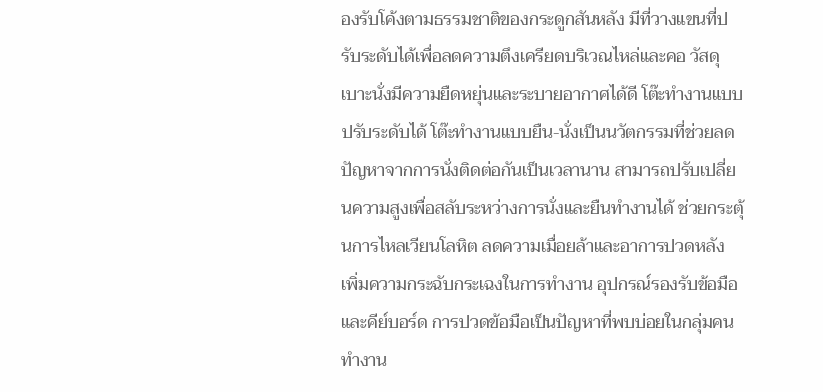องรับโค้งตามธรรมชาติของกระดูกสันหลัง มีที่วางแขนที่ปรับระดับได้เพื่อลดความตึงเครียดบริเวณไหล่และคอ วัสดุเบาะนั่งมีความยืดหยุ่นและระบายอากาศได้ดี โต๊ะทำงานแบบปรับระดับได้ โต๊ะทำงานแบบยืน-นั่งเป็นนวัตกรรมที่ช่วยลดปัญหาจากการนั่งติดต่อกันเป็นเวลานาน สามารถปรับเปลี่ยนความสูงเพื่อสลับระหว่างการนั่งและยืนทำงานได้ ช่วยกระตุ้นการไหลเวียนโลหิต ลดความเมื่อยล้าและอาการปวดหลัง เพิ่มความกระฉับกระเฉงในการทำงาน อุปกรณ์รองรับข้อมือและคีย์บอร์ด การปวดข้อมือเป็นปัญหาที่พบบ่อยในกลุ่มคนทำงาน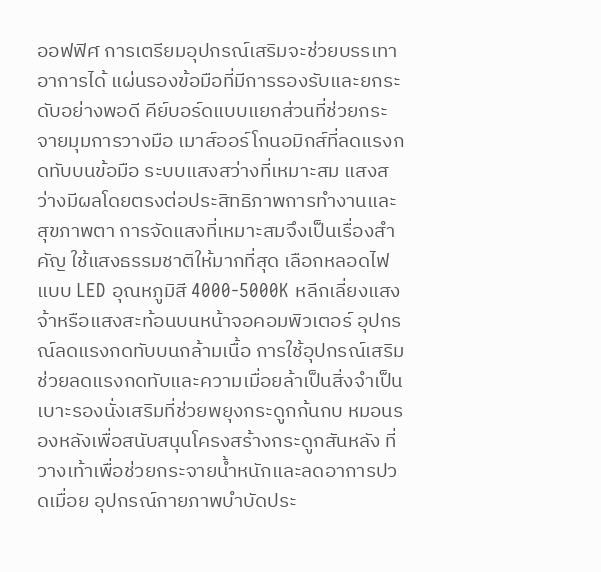ออฟฟิศ การเตรียมอุปกรณ์เสริมจะช่วยบรรเทาอาการได้ แผ่นรองข้อมือที่มีการรองรับและยกระดับอย่างพอดี คีย์บอร์ดแบบแยกส่วนที่ช่วยกระจายมุมการวางมือ เมาส์ออร์โกนอมิกส์ที่ลดแรงกดทับบนข้อมือ ระบบแสงสว่างที่เหมาะสม แสงสว่างมีผลโดยตรงต่อประสิทธิภาพการทำงานและสุขภาพตา การจัดแสงที่เหมาะสมจึงเป็นเรื่องสำคัญ ใช้แสงธรรมชาติให้มากที่สุด เลือกหลอดไฟแบบ LED อุณหภูมิสี 4000-5000K หลีกเลี่ยงแสงจ้าหรือแสงสะท้อนบนหน้าจอคอมพิวเตอร์ อุปกรณ์ลดแรงกดทับบนกล้ามเนื้อ การใช้อุปกรณ์เสริมช่วยลดแรงกดทับและความเมื่อยล้าเป็นสิ่งจำเป็น เบาะรองนั่งเสริมที่ช่วยพยุงกระดูกก้นกบ หมอนรองหลังเพื่อสนับสนุนโครงสร้างกระดูกสันหลัง ที่วางเท้าเพื่อช่วยกระจายน้ำหนักและลดอาการปวดเมื่อย อุปกรณ์กายภาพบำบัดประ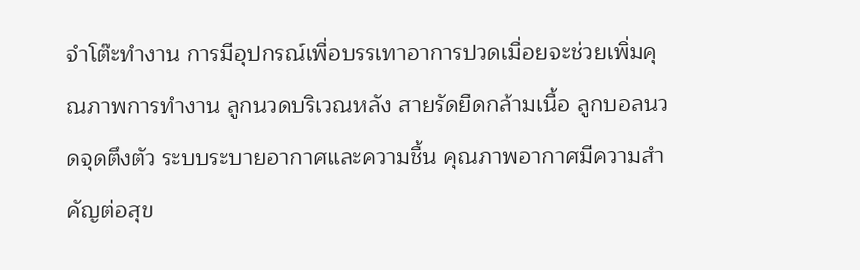จำโต๊ะทำงาน การมีอุปกรณ์เพื่อบรรเทาอาการปวดเมื่อยจะช่วยเพิ่มคุณภาพการทำงาน ลูกนวดบริเวณหลัง สายรัดยืดกล้ามเนื้อ ลูกบอลนวดจุดตึงตัว ระบบระบายอากาศและความชื้น คุณภาพอากาศมีความสำคัญต่อสุข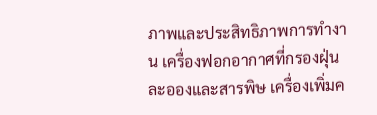ภาพและประสิทธิภาพการทำงาน เครื่องฟอกอากาศที่กรองฝุ่นละอองและสารพิษ เครื่องเพิ่มค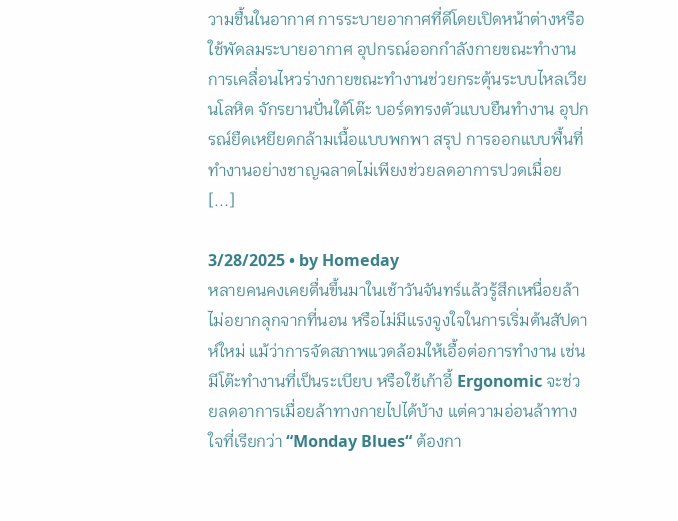วามชื้นในอากาศ การระบายอากาศที่ดีโดยเปิดหน้าต่างหรือใช้พัดลมระบายอากาศ อุปกรณ์ออกกำลังกายขณะทำงาน การเคลื่อนไหวร่างกายขณะทำงานช่วยกระตุ้นระบบไหลเวียนโลหิต จักรยานปั่นใต้โต๊ะ บอร์ดทรงตัวแบบยืนทำงาน อุปกรณ์ยืดเหยียดกล้ามเนื้อแบบพกพา สรุป การออกแบบพื้นที่ทำงานอย่างชาญฉลาดไม่เพียงช่วยลดอาการปวดเมื่อย [...]

3/28/2025 • by Homeday
หลายคนคงเคยตื่นขึ้นมาในเช้าวันจันทร์แล้วรู้สึกเหนื่อยล้า ไม่อยากลุกจากที่นอน หรือไม่มีแรงจูงใจในการเริ่มต้นสัปดาห์ใหม่ แม้ว่าการจัดสภาพแวดล้อมให้เอื้อต่อการทำงาน เช่น มีโต๊ะทำงานที่เป็นระเบียบ หรือใช้เก้าอี้ Ergonomic จะช่วยลดอาการเมื่อยล้าทางกายไปได้บ้าง แต่ความอ่อนล้าทางใจที่เรียกว่า “Monday Blues“ ต้องกา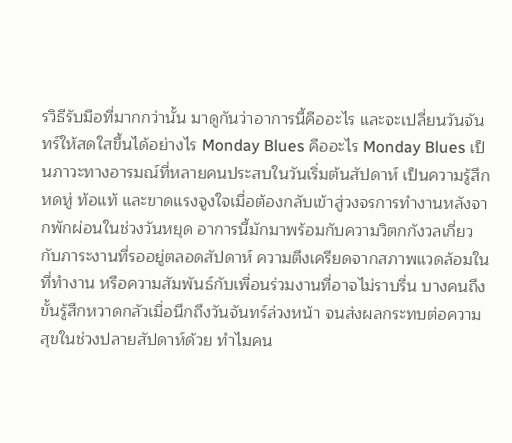รวิธีรับมือที่มากกว่านั้น มาดูกันว่าอาการนี้คืออะไร และจะเปลี่ยนวันจันทร์ให้สดใสขึ้นได้อย่างไร Monday Blues คืออะไร Monday Blues เป็นภาวะทางอารมณ์ที่หลายคนประสบในวันเริ่มต้นสัปดาห์ เป็นความรู้สึกหดหู่ ท้อแท้ และขาดแรงจูงใจเมื่อต้องกลับเข้าสู่วงจรการทำงานหลังจากพักผ่อนในช่วงวันหยุด อาการนี้มักมาพร้อมกับความวิตกกังวลเกี่ยวกับภาระงานที่รออยู่ตลอดสัปดาห์ ความตึงเครียดจากสภาพแวดล้อมในที่ทำงาน หรือความสัมพันธ์กับเพื่อนร่วมงานที่อาจไม่ราบรื่น บางคนถึงขั้นรู้สึกหวาดกลัวเมื่อนึกถึงวันจันทร์ล่วงหน้า จนส่งผลกระทบต่อความสุขในช่วงปลายสัปดาห์ด้วย ทําไมคน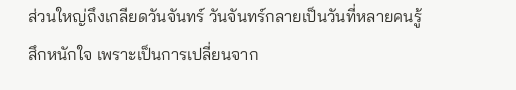ส่วนใหญ่ถึงเกลียดวันจันทร์ วันจันทร์กลายเป็นวันที่หลายคนรู้สึกหนักใจ เพราะเป็นการเปลี่ยนจาก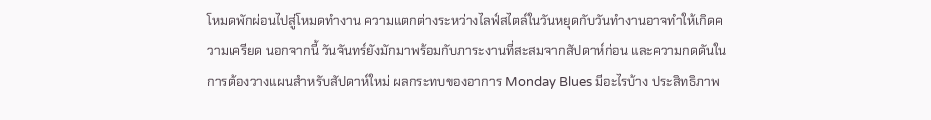โหมดพักผ่อนไปสู่โหมดทำงาน ความแตกต่างระหว่างไลฟ์สไตล์ในวันหยุดกับวันทำงานอาจทำให้เกิดความเครียด นอกจากนี้ วันจันทร์ยังมักมาพร้อมกับภาระงานที่สะสมจากสัปดาห์ก่อน และความกดดันในการต้องวางแผนสำหรับสัปดาห์ใหม่ ผลกระทบของอาการ Monday Blues มีอะไรบ้าง ประสิทธิภาพ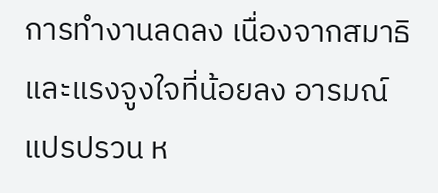การทำงานลดลง เนื่องจากสมาธิและแรงจูงใจที่น้อยลง อารมณ์แปรปรวน ห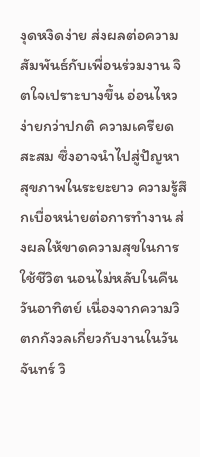งุดหงิดง่าย ส่งผลต่อความสัมพันธ์กับเพื่อนร่วมงาน จิตใจเปราะบางขึ้น อ่อนไหวง่ายกว่าปกติ ความเครียดสะสม ซึ่งอาจนำไปสู่ปัญหาสุขภาพในระยะยาว ความรู้สึกเบื่อหน่ายต่อการทำงาน ส่งผลให้ขาดความสุขในการใช้ชีวิต นอนไม่หลับในคืนวันอาทิตย์ เนื่องจากความวิตกกังวลเกี่ยวกับงานในวันจันทร์ วิ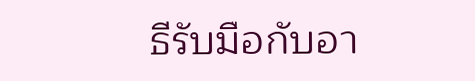ธีรับมือกับอา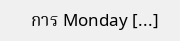การ Monday [...]